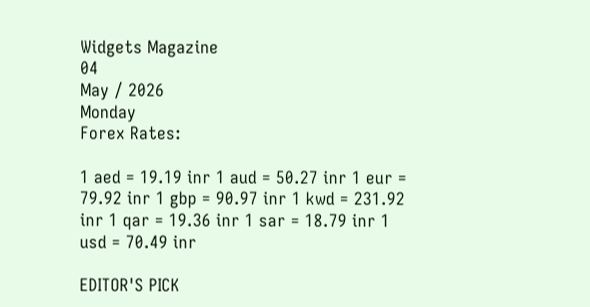Widgets Magazine
04
May / 2026
Monday
Forex Rates:

1 aed = 19.19 inr 1 aud = 50.27 inr 1 eur = 79.92 inr 1 gbp = 90.97 inr 1 kwd = 231.92 inr 1 qar = 19.36 inr 1 sar = 18.79 inr 1 usd = 70.49 inr

EDITOR'S PICK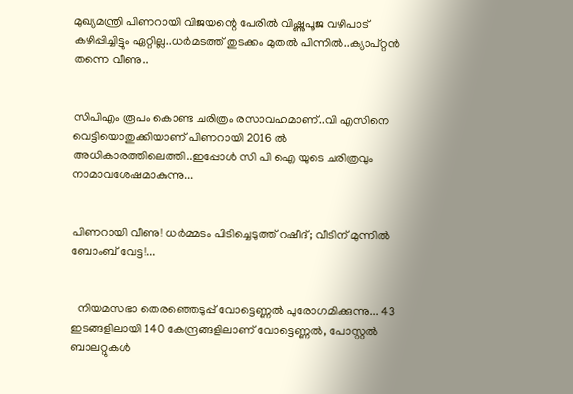മുഖ്യമന്ത്രി പിണറായി വിജയന്റെ പേരിൽ വിഷ്ണുപൂജ വഴിപാട് കഴിപ്പിച്ചിട്ടും ഏറ്റില്ല..ധർമടത്ത് തുടക്കം മുതൽ പിന്നിൽ..ക്യാപ്റ്റൻ തന്നെ വീണു..


സിപിഎം രൂപം കൊണ്ട ചരിത്രം രസാവഹമാണ്..വി എസിനെ വെട്ടിയൊതുക്കിയാണ് പിണറായി 2016 ൽ അധികാരത്തിലെത്തി..ഇപ്പോൾ സി പി ഐ യുടെ ചരിത്രവും നാമാവശേഷമാകുന്നു...


പിണറായി വീണു! ധർമ്മടം പിടിച്ചെടുത്ത് റഷീദ്; വീടിന് മുന്നിൽ ബോംബ് വേട്ട!...


  നിയമസഭാ തെരഞ്ഞെടുപ്പ് വോട്ടെണ്ണൽ പുരോഗമിക്കുന്നു... 43 ഇടങ്ങളിലായി 140 കേന്ദ്രങ്ങളിലാണ് വോട്ടെണ്ണൽ, പോസ്റ്റൽ ബാലറ്റുകൾ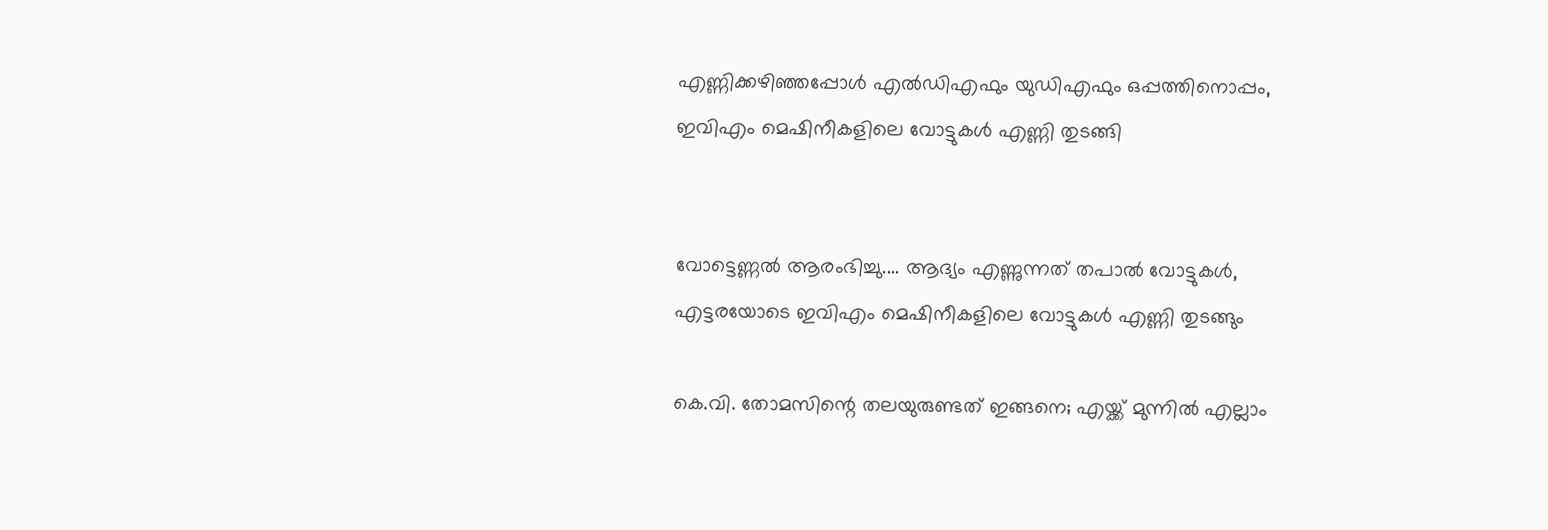എണ്ണിക്കഴിഞ്ഞപ്പോൾ എൽഡിഎഫും യുഡിഎഫും ഒപ്പത്തിനൊപ്പം, ഇവിഎം മെഷിനീകളിലെ വോട്ടുകൾ എണ്ണി തുടങ്ങി


വോട്ടെണ്ണൽ ആരംഭിച്ചു.... ആദ്യം എണ്ണുന്നത് തപാൽ വോട്ടുകൾ, എട്ടരയോടെ ഇവിഎം മെഷിനീകളിലെ വോട്ടുകൾ എണ്ണി തുടങ്ങും

കെ.വി. തോമസിന്റെ തലയുരുണ്ടത് ഇങ്ങനെ; എയ്ക്ക് മുന്നില്‍ എല്ലാം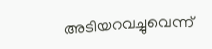അടിയറവച്ചുവെന്ന്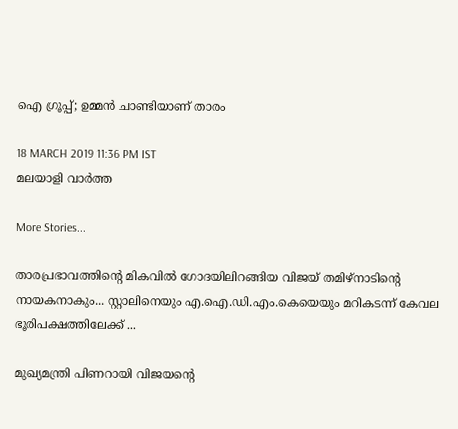ഐ ഗ്രൂപ്പ്; ഉമ്മന്‍ ചാണ്ടിയാണ് താരം

18 MARCH 2019 11:36 PM IST
മലയാളി വാര്‍ത്ത

More Stories...

താരപ്രഭാവത്തിന്റെ മികവിൽ ഗോദയിലിറങ്ങിയ വിജയ് തമിഴ്നാടിന്റെ നായകനാകും... സ്റ്റാലിനെയും എ.ഐ.ഡി.എം.കെയെയും മറികടന്ന് കേവല ഭൂരിപക്ഷത്തിലേക്ക് ...

മുഖ്യമന്ത്രി പിണറായി വിജയന്റെ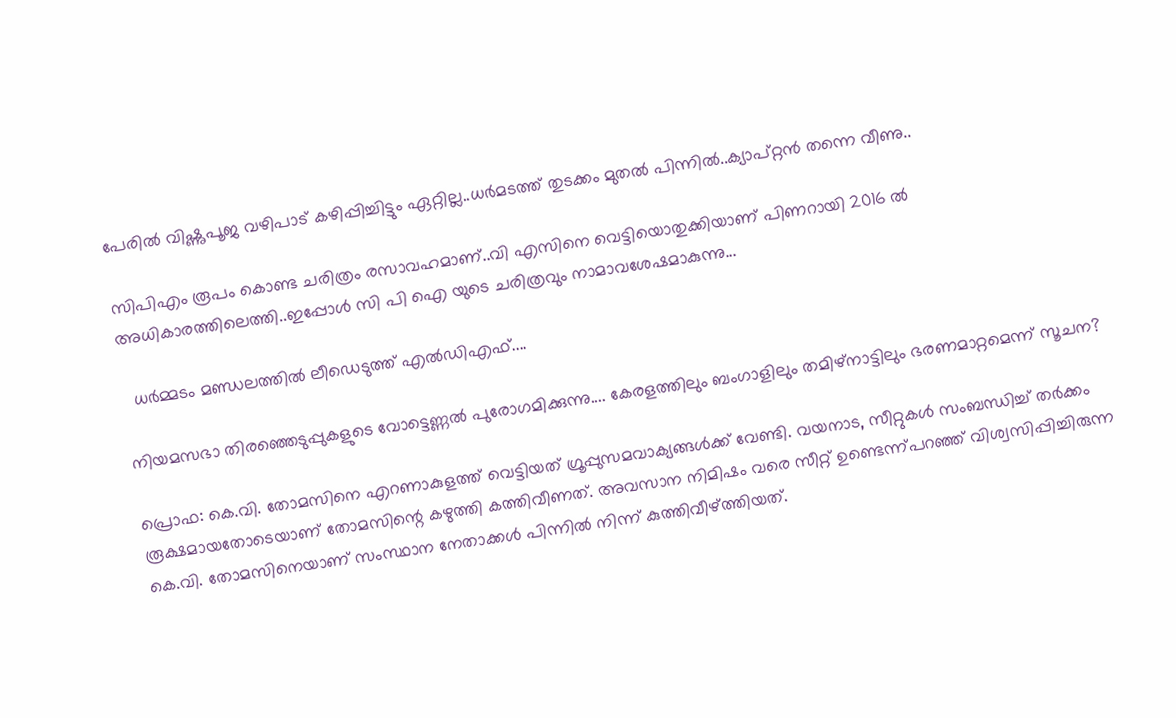പേരിൽ വിഷ്ണുപൂജ വഴിപാട് കഴിപ്പിച്ചിട്ടും ഏറ്റില്ല..ധർമടത്ത് തുടക്കം മുതൽ പിന്നിൽ..ക്യാപ്റ്റൻ തന്നെ വീണു..

സിപിഎം രൂപം കൊണ്ട ചരിത്രം രസാവഹമാണ്..വി എസിനെ വെട്ടിയൊതുക്കിയാണ് പിണറായി 2016 ൽ അധികാരത്തിലെത്തി..ഇപ്പോൾ സി പി ഐ യുടെ ചരിത്രവും നാമാവശേഷമാകുന്നു...

  ധർമ്മടം മണ്ഡലത്തിൽ ലീഡെടുത്ത് എൽഡിഎഫ്....

നിയമസഭാ തിരഞ്ഞെടുപ്പുകളുടെ വോട്ടെണ്ണൽ പുരോഗമിക്കുന്നു.... കേരളത്തിലും ബംഗാളിലും തമിഴ്നാട്ടിലും ഭരണമാറ്റമെന്ന് സൂചന?

പ്രൊഫ: കെ.വി. തോമസിനെ എറണാകുളത്ത് വെട്ടിയത് ഗ്രൂപ്പുസമവാക്യങ്ങള്‍ക്ക് വേണ്ടി. വയനാട, സീറ്റുകള്‍ സംബന്ധിച്ച് തര്‍ക്കം രൂക്ഷമായതോടെയാണ് തോമസിന്റെ കഴുത്തി കത്തിവീണത്. അവസാന നിമിഷം വരെ സീറ്റ് ഉണ്ടെന്ന്പറഞ്ഞ് വിശ്വസിപ്പിച്ചിരുന്ന കെ.വി. തോമസിനെയാണ് സംസ്ഥാന നേതാക്കള്‍ പിന്നില്‍ നിന്ന് കുത്തിവീഴ്ത്തിയത്.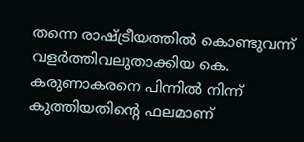തന്നെ രാഷ്ട്രീയത്തില്‍ കൊണ്ടുവന്ന് വളര്‍ത്തിവലുതാക്കിയ കെ. കരുണാകരനെ പിന്നില്‍ നിന്ന് കുത്തിയതിന്റെ ഫലമാണ്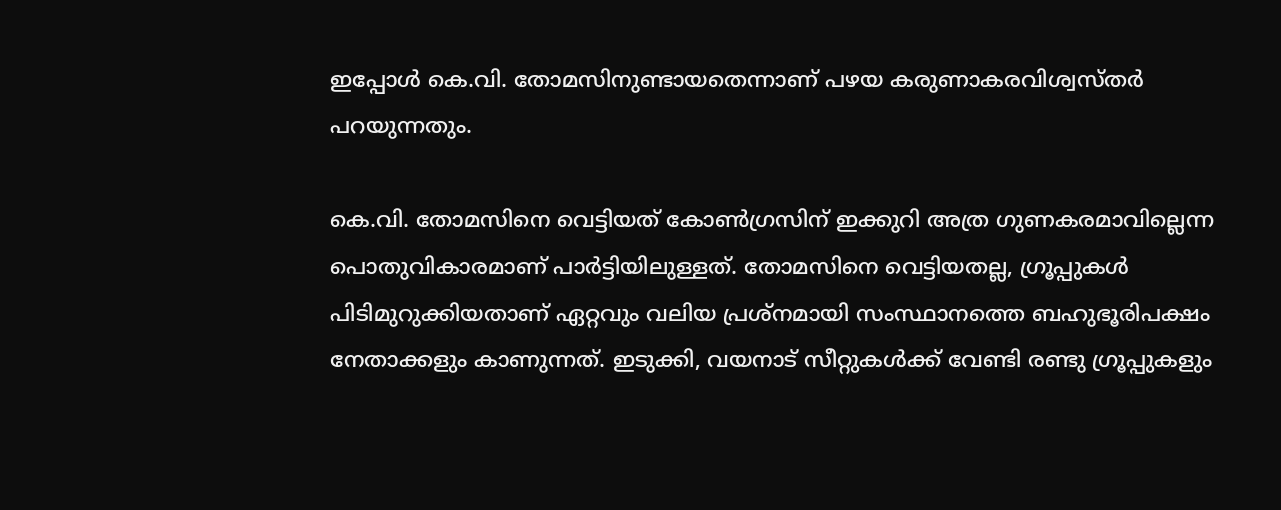ഇപ്പോള്‍ കെ.വി. തോമസിനുണ്ടായതെന്നാണ് പഴയ കരുണാകരവിശ്വസ്തര്‍ പറയുന്നതും.

കെ.വി. തോമസിനെ വെട്ടിയത് കോണ്‍ഗ്രസിന് ഇക്കുറി അത്ര ഗുണകരമാവില്ലെന്ന പൊതുവികാരമാണ് പാര്‍ട്ടിയിലുള്ളത്. തോമസിനെ വെട്ടിയതല്ല, ഗ്രൂപ്പുകള്‍ പിടിമുറുക്കിയതാണ് ഏറ്റവും വലിയ പ്രശ്നമായി സംസ്ഥാനത്തെ ബഹുഭൂരിപക്ഷം നേതാക്കളും കാണുന്നത്. ഇടുക്കി, വയനാട് സീറ്റുകള്‍ക്ക് വേണ്ടി രണ്ടു ഗ്രൂപ്പുകളും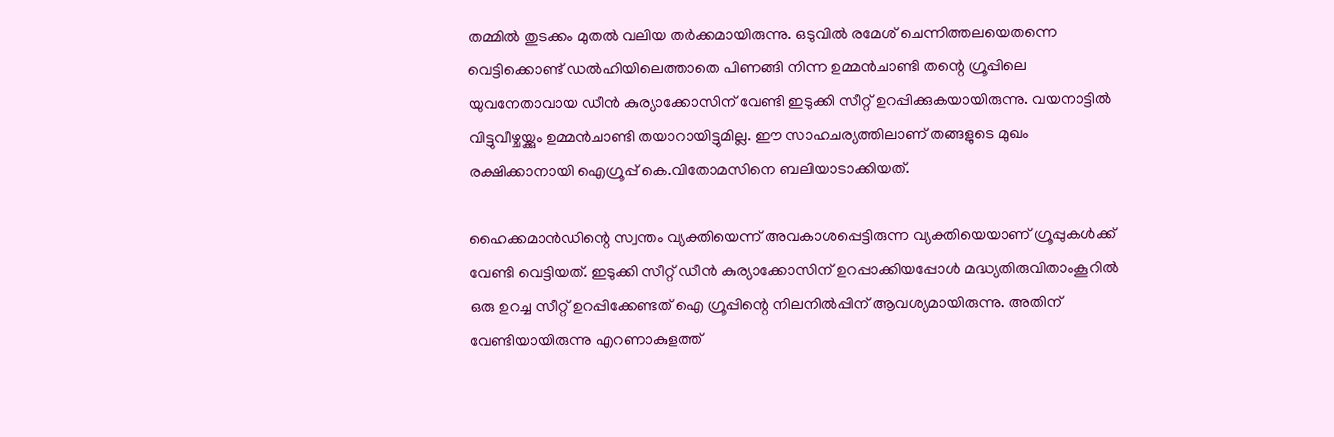തമ്മില്‍ തുടക്കം മുതല്‍ വലിയ തര്‍ക്കമായിരുന്നു. ഒടുവില്‍ രമേശ് ചെന്നിത്തലയെതന്നെ വെട്ടിക്കൊണ്ട് ഡല്‍ഹിയിലെത്താതെ പിണങ്ങി നിന്ന ഉമ്മന്‍ചാണ്ടി തന്റെ ഗ്രൂപ്പിലെ യുവനേതാവായ ഡീന്‍ കുര്യാക്കോസിന് വേണ്ടി ഇടുക്കി സീറ്റ് ഉറപ്പിക്കുകയായിരുന്നു. വയനാട്ടില്‍ വിട്ടുവീഴ്ചയ്ക്കും ഉമ്മന്‍ചാണ്ടി തയാറായിട്ടുമില്ല. ഈ സാഹചര്യത്തിലാണ് തങ്ങളുടെ മുഖം രക്ഷിക്കാനായി ഐഗ്രൂപ്പ് കെ.വിതോമസിനെ ബലിയാടാക്കിയത്.

ഹൈക്കമാന്‍ഡിന്റെ സ്വന്തം വ്യക്തിയെന്ന് അവകാശപ്പെട്ടിരുന്ന വ്യക്തിയെയാണ് ഗ്രൂപ്പുകള്‍ക്ക് വേണ്ടി വെട്ടിയത്. ഇടുക്കി സീറ്റ് ഡീന്‍ കുര്യാക്കോസിന് ഉറപ്പാക്കിയപ്പോള്‍ മദ്ധ്യതിരുവിതാംകൂറില്‍ ഒരു ഉറച്ച സീറ്റ് ഉറപ്പിക്കേണ്ടത് ഐ ഗ്രൂപ്പിന്റെ നിലനില്‍പ്പിന് ആവശ്യമായിരുന്നു. അതിന് വേണ്ടിയായിരുന്നു എറണാകുളത്ത്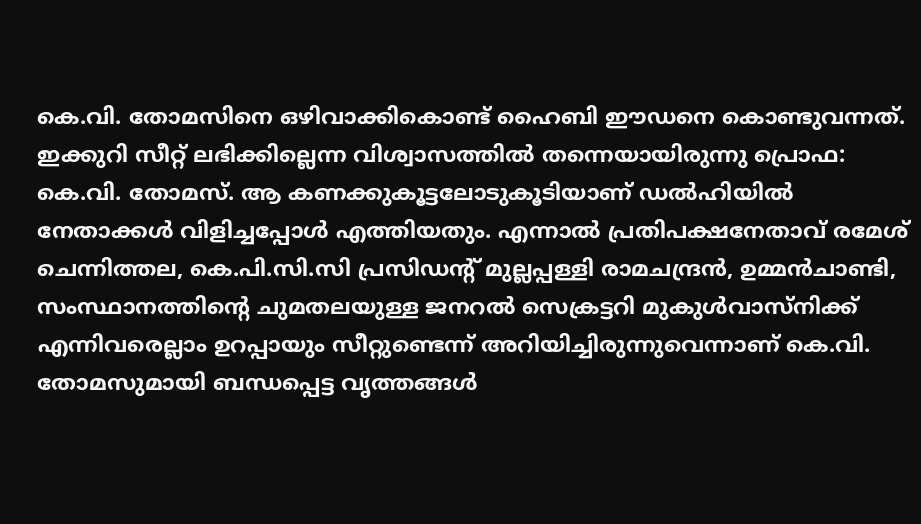കെ.വി. തോമസിനെ ഒഴിവാക്കികൊണ്ട് ഹൈബി ഈഡനെ കൊണ്ടുവന്നത്.
ഇക്കുറി സീറ്റ് ലഭിക്കില്ലെന്ന വിശ്വാസത്തില്‍ തന്നെയായിരുന്നു പ്രൊഫ: കെ.വി. തോമസ്. ആ കണക്കുകൂട്ടലോടുകൂടിയാണ് ഡല്‍ഹിയില്‍ നേതാക്കള്‍ വിളിച്ചപ്പോള്‍ എത്തിയതും. എന്നാല്‍ പ്രതിപക്ഷനേതാവ് രമേശ് ചെന്നിത്തല, കെ.പി.സി.സി പ്രസിഡന്റ് മുല്ലപ്പള്ളി രാമചന്ദ്രന്‍, ഉമ്മന്‍ചാണ്ടി, സംസ്ഥാനത്തിന്റെ ചുമതലയുള്ള ജനറല്‍ സെക്രട്ടറി മുകുള്‍വാസ്നിക്ക് എന്നിവരെല്ലാം ഉറപ്പായും സീറ്റുണ്ടെന്ന് അറിയിച്ചിരുന്നുവെന്നാണ് കെ.വി. തോമസുമായി ബന്ധപ്പെട്ട വൃത്തങ്ങള്‍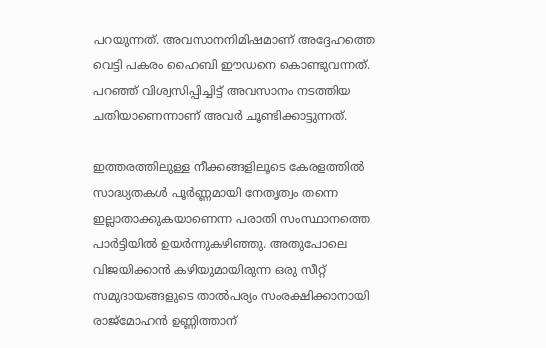പറയുന്നത്. അവസാനനിമിഷമാണ് അദ്ദേഹത്തെ വെട്ടി പകരം ഹൈബി ഈഡനെ കൊണ്ടുവന്നത്. പറഞ്ഞ് വിശ്വസിപ്പിച്ചിട്ട് അവസാനം നടത്തിയ ചതിയാണെന്നാണ് അവര്‍ ചൂണ്ടിക്കാട്ടുന്നത്.

ഇത്തരത്തിലുള്ള നീക്കങ്ങളിലൂടെ കേരളത്തില്‍ സാദ്ധ്യതകള്‍ പൂര്‍ണ്ണമായി നേതൃത്വം തന്നെ ഇല്ലാതാക്കുകയാണെന്ന പരാതി സംസ്ഥാനത്തെ പാര്‍ട്ടിയില്‍ ഉയര്‍ന്നുകഴിഞ്ഞു. അതുപോലെ വിജയിക്കാന്‍ കഴിയുമായിരുന്ന ഒരു സീറ്റ് സമുദായങ്ങളുടെ താല്‍പര്യം സംരക്ഷിക്കാനായി രാജ്മോഹന്‍ ഉണ്ണിത്താന്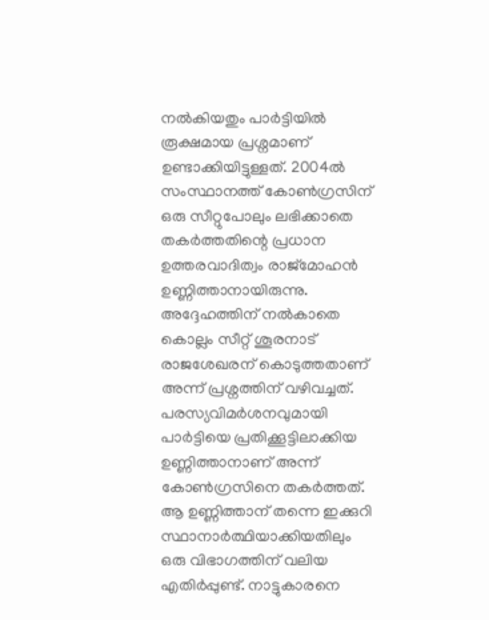നല്‍കിയതും പാര്‍ട്ടിയില്‍ രൂക്ഷമായ പ്രശ്നമാണ് ഉണ്ടാക്കിയിട്ടുള്ളത്. 2004ല്‍ സംസ്ഥാനത്ത് കോണ്‍ഗ്രസിന് ഒരു സീറ്റുപോലും ലഭിക്കാതെ തകര്‍ത്തതിന്റെ പ്രധാന ഉത്തരവാദിത്വം രാജ്മോഹന്‍ ഉണ്ണിത്താനായിരുന്നു. അദ്ദേഹത്തിന് നല്‍കാതെ കൊല്ലം സീറ്റ് ശൂരനാട് രാജശേഖരന് കൊടുത്തതാണ് അന്ന് പ്രശ്നത്തിന് വഴിവച്ചത്. പരസ്യവിമര്‍ശനവുമായി പാര്‍ട്ടിയെ പ്രതിക്കൂട്ടിലാക്കിയ ഉണ്ണിത്താനാണ് അന്ന് കോണ്‍ഗ്രസിനെ തകര്‍ത്തത്. ആ ഉണ്ണിത്താന് തന്നെ ഇക്കുറി സ്ഥാനാര്‍ത്ഥിയാക്കിയതിലും ഒരു വിഭാഗത്തിന് വലിയ എതിര്‍പ്പുണ്ട്. നാട്ടുകാരനെ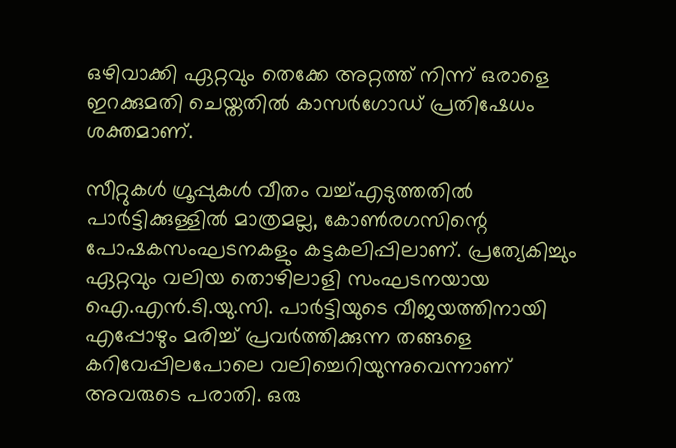ഒഴിവാക്കി ഏറ്റവും തെക്കേ അറ്റത്ത് നിന്ന് ഒരാളെ ഇറക്കുമതി ചെയ്തതില്‍ കാസര്‍ഗോഡ് പ്രതിഷേധം ശക്തമാണ്.

സീറ്റുകള്‍ ഗ്രൂപ്പുകള്‍ വീതം വച്ച്എടുത്തതില്‍ പാര്‍ട്ടിക്കുള്ളില്‍ മാത്രമല്ല, കോണ്‍രഗസിന്റെ പോഷകസംഘടനകളും കട്ടകലിപ്പിലാണ്. പ്രത്യേകിച്ചും ഏറ്റവും വലിയ തൊഴിലാളി സംഘടനയായ ഐ.എന്‍.ടി.യു.സി. പാര്‍ട്ടിയുടെ വീജയത്തിനായി എപ്പോഴും മരിച്ച് പ്രവര്‍ത്തിക്കുന്ന തങ്ങളെ കറിവേപ്പിലപോലെ വലിച്ചെറിയുന്നുവെന്നാണ് അവരുടെ പരാതി. ഒരു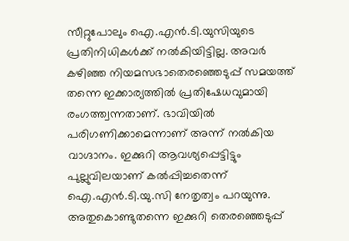സീറ്റുപോലും ഐ.എന്‍.ടി.യുസിയുടെ പ്രതിനിധികള്‍ക്ക് നല്‍കിയിട്ടില്ല. അവര്‍ കഴിഞ്ഞ നിയമസഭാതെരഞ്ഞെടുപ്പ് സമയത്ത് തന്നെ ഇക്കാര്യത്തില്‍ പ്രതിഷേധവുമായി രംഗത്ത്വന്നതാണ്. ഭാവിയില്‍ പരിഗണിക്കാമെന്നാണ് അന്ന് നല്‍കിയ വാഗ്ദാനം. ഇക്കുറി ആവശ്യപ്പെട്ടിട്ടും പുല്ലുവിലയാണ് കല്‍പ്പിച്ചതെന്ന് ഐ.എന്‍.ടി.യു.സി നേതൃത്വം പറയുന്നു. അതുകൊണ്ടുതന്നെ ഇക്കുറി തെരഞ്ഞെടുപ്പ്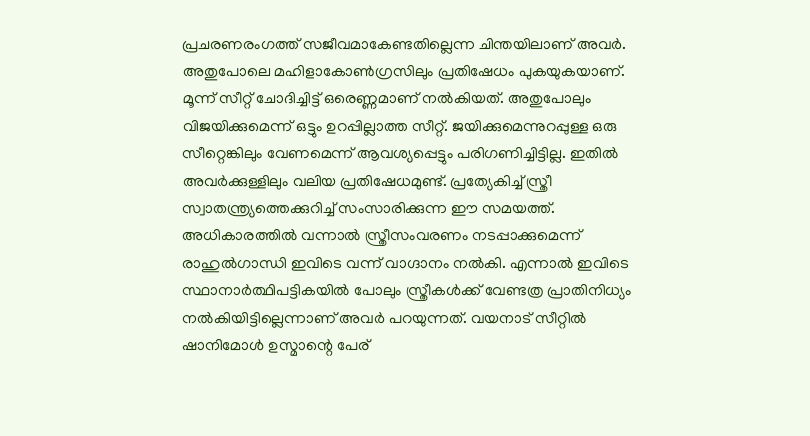പ്രചരണരംഗത്ത് സജീവമാകേണ്ടതില്ലെന്ന ചിന്തയിലാണ് അവര്‍. അതുപോലെ മഹിളാകോണ്‍ഗ്രസിലും പ്രതിഷേധം പുകയുകയാണ്. മൂന്ന് സീറ്റ് ചോദിച്ചിട്ട് ഒരെണ്ണമാണ് നല്‍കിയത്. അതുപോലും വിജയിക്കുമെന്ന് ഒട്ടും ഉറപ്പില്ലാത്ത സീറ്റ്. ജയിക്കുമെന്നുറപ്പുള്ള ഒരു സീറ്റെങ്കിലും വേണമെന്ന് ആവശ്യപ്പെട്ടും പരിഗണിച്ചിട്ടില്ല. ഇതില്‍ അവര്‍ക്കുള്ളിലും വലിയ പ്രതിഷേധമുണ്ട്. പ്രത്യേകിച്ച് സ്ത്രീ സ്വാതന്ത്ര്യത്തെക്കുറിച്ച് സംസാരിക്കുന്ന ഈ സമയത്ത്. അധികാരത്തില്‍ വന്നാല്‍ സ്ത്രീസംവരണം നടപ്പാക്കുമെന്ന് രാഹുല്‍ഗാന്ധി ഇവിടെ വന്ന് വാഗ്ദാനം നല്‍കി. എന്നാല്‍ ഇവിടെ സ്ഥാനാര്‍ത്ഥിപട്ടികയില്‍ പോലും സ്ത്രീകള്‍ക്ക് വേണ്ടത്ര പ്രാതിനിധ്യം നല്‍കിയിട്ടില്ലെന്നാണ് അവര്‍ പറയുന്നത്. വയനാട് സീറ്റില്‍ ഷാനിമോള്‍ ഉസ്മാന്റെ പേര്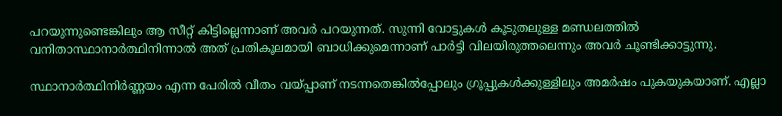പറയുന്നുണ്ടെങ്കിലും ആ സീറ്റ് കിട്ടില്ലെന്നാണ് അവര്‍ പറയുന്നത്. സുന്നി വോട്ടുകള്‍ കൂടുതലുള്ള മണ്ഡലത്തില്‍ വനിതാസ്ഥാനാര്‍ത്ഥിനിന്നാല്‍ അത് പ്രതികൂലമായി ബാധിക്കുമെന്നാണ് പാര്‍ട്ടി വിലയിരുത്തലെന്നും അവര്‍ ചൂണ്ടിക്കാട്ടുന്നു.

സ്ഥാനാര്‍ത്ഥിനിര്‍ണ്ണയം എന്ന പേരില്‍ വീതം വയ്പ്പാണ് നടന്നതെങ്കില്‍പ്പോലും ഗ്രൂപ്പുകള്‍ക്കുള്ളിലും അമര്‍ഷം പുകയുകയാണ്. എല്ലാ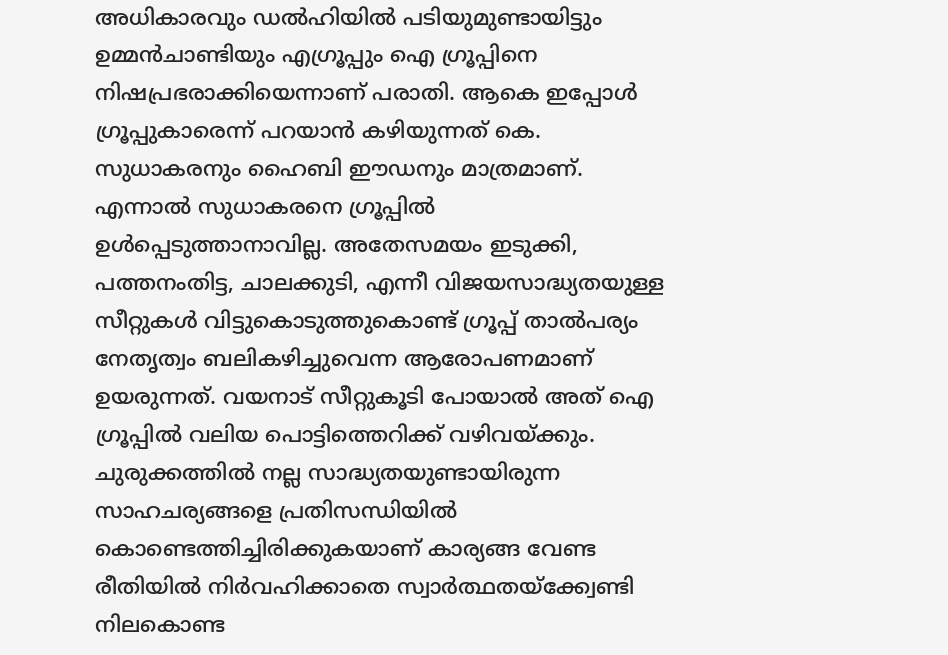അധികാരവും ഡല്‍ഹിയില്‍ പടിയുമുണ്ടായിട്ടും ഉമ്മന്‍ചാണ്ടിയും എഗ്രൂപ്പും ഐ ഗ്രൂപ്പിനെ നിഷപ്രഭരാക്കിയെന്നാണ് പരാതി. ആകെ ഇപ്പോള്‍ ഗ്രൂപ്പുകാരെന്ന് പറയാന്‍ കഴിയുന്നത് കെ. സുധാകരനും ഹൈബി ഈഡനും മാത്രമാണ്. എന്നാല്‍ സുധാകരനെ ഗ്രൂപ്പില്‍ ഉള്‍പ്പെടുത്താനാവില്ല. അതേസമയം ഇടുക്കി, പത്തനംതിട്ട, ചാലക്കുടി, എന്നീ വിജയസാദ്ധ്യതയുള്ള സീറ്റുകള്‍ വിട്ടുകൊടുത്തുകൊണ്ട് ഗ്രൂപ്പ് താല്‍പര്യം നേതൃത്വം ബലികഴിച്ചുവെന്ന ആരോപണമാണ് ഉയരുന്നത്. വയനാട് സീറ്റുകൂടി പോയാല്‍ അത് ഐ ഗ്രൂപ്പില്‍ വലിയ പൊട്ടിത്തെറിക്ക് വഴിവയ്ക്കും. ചുരുക്കത്തില്‍ നല്ല സാദ്ധ്യതയുണ്ടായിരുന്ന സാഹചര്യങ്ങളെ പ്രതിസന്ധിയില്‍ കൊണ്ടെത്തിച്ചിരിക്കുകയാണ് കാര്യങ്ങ വേണ്ട രീതിയില്‍ നിര്‍വഹിക്കാതെ സ്വാര്‍ത്ഥതയ്ക്ക്വേണ്ടി നിലകൊണ്ട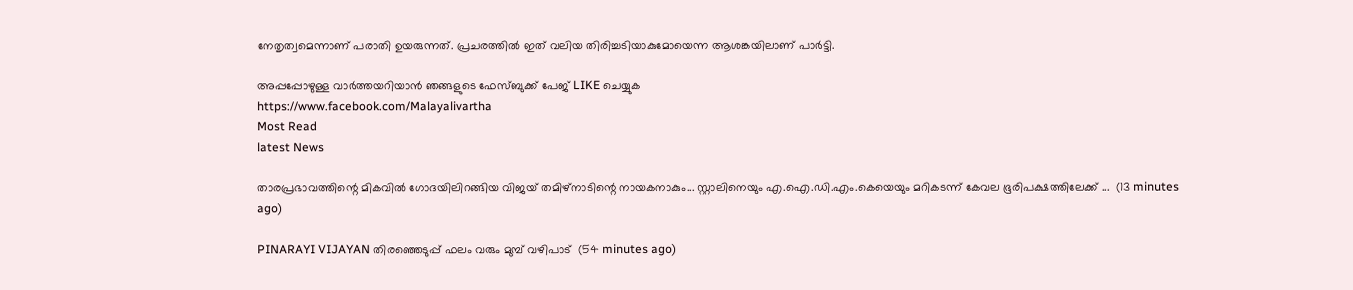നേതൃത്വമെന്നാണ് പരാതി ഉയരുന്നത്. പ്രചരത്തില്‍ ഇത് വലിയ തിരിച്ചടിയാകുമോയെന്ന ആശങ്കയിലാണ് പാര്‍ട്ടി.

അപ്പപ്പോഴുള്ള വാര്‍ത്തയറിയാന്‍ ഞങ്ങളുടെ ഫേസ്‌ബുക്ക്‌ പേജ് LIKE ചെയ്യുക
https://www.facebook.com/Malayalivartha
Most Read
latest News

താരപ്രഭാവത്തിന്റെ മികവിൽ ഗോദയിലിറങ്ങിയ വിജയ് തമിഴ്നാടിന്റെ നായകനാകും... സ്റ്റാലിനെയും എ.ഐ.ഡി.എം.കെയെയും മറികടന്ന് കേവല ഭൂരിപക്ഷത്തിലേക്ക് ...  (13 minutes ago)

PINARAYI VIJAYAN തിരഞ്ഞെടുപ്പ് ഫലം വരും മുമ്പ് വഴിപാട്  (54 minutes ago)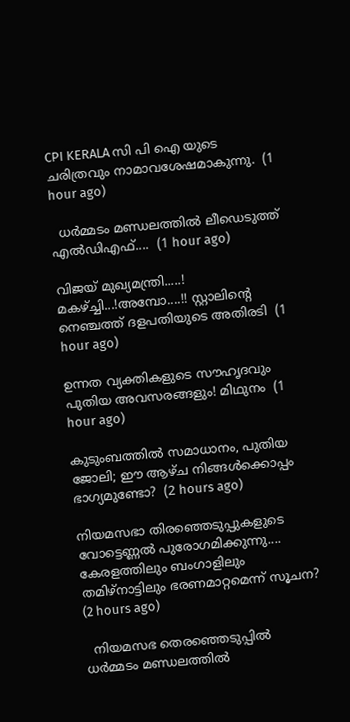CPI KERALA സി പി ഐ യുടെ ചരിത്രവും നാമാവശേഷമാകുന്നു.  (1 hour ago)

  ധർമ്മടം മണ്ഡലത്തിൽ ലീഡെടുത്ത് എൽഡിഎഫ്....  (1 hour ago)

വിജയ് മുഖ്യമന്ത്രി.....! മകഴ്ച്ചി...!അമ്പോ....!! സ്റ്റാലിന്റെ നെഞ്ചത്ത് ദളപതിയുടെ അതിരടി  (1 hour ago)

ഉന്നത വ്യക്തികളുടെ സൗഹൃദവും പുതിയ അവസരങ്ങളും! മിഥുനം  (1 hour ago)

കുടുംബത്തിൽ സമാധാനം, പുതിയ ജോലി; ഈ ആഴ്ച നിങ്ങൾക്കൊപ്പം ഭാഗ്യമുണ്ടോ?  (2 hours ago)

നിയമസഭാ തിരഞ്ഞെടുപ്പുകളുടെ വോട്ടെണ്ണൽ പുരോഗമിക്കുന്നു.... കേരളത്തിലും ബംഗാളിലും തമിഴ്നാട്ടിലും ഭരണമാറ്റമെന്ന് സൂചന?  (2 hours ago)

  നിയമസഭ തെരഞ്ഞെടുപ്പിൽ ധർമ്മടം മണ്ഡലത്തിൽ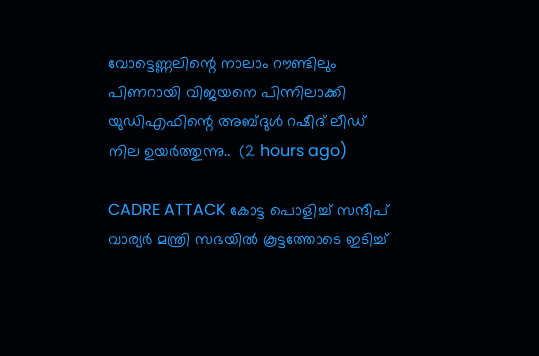വോട്ടെണ്ണലിന്റെ നാലാം റൗണ്ടിലും പിണറായി വിജയനെ പിന്നിലാക്കി യുഡിഎഫിന്റെ അബ്ദുൾ റഷീദ് ലീഡ് നില ഉയർത്തുന്നു..  (2 hours ago)

CADRE ATTACK കോട്ട പൊളിച്ച് സന്ദീപ് വാര്യർ മന്ത്രി സഭയിൽ കൂട്ടത്തോടെ ഇടിച്ച്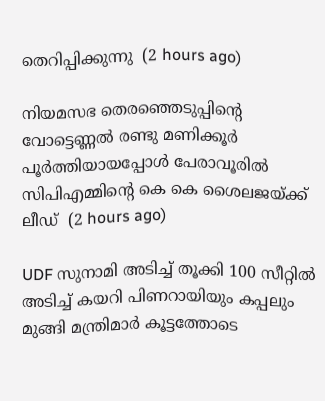തെറിപ്പിക്കുന്നു  (2 hours ago)

നിയമസഭ തെരഞ്ഞെടുപ്പിന്റെ വോട്ടെണ്ണല്‍ രണ്ടു മണിക്കൂര്‍ പൂര്‍ത്തിയായപ്പോള്‍ പേരാവൂരില്‍ സിപിഎമ്മിന്റെ കെ കെ ശൈലജയ്ക്ക് ലീഡ്  (2 hours ago)

UDF സുനാമി അടിച്ച് തൂക്കി 100 സീറ്റിൽ അടിച്ച് കയറി പിണറായിയും കപ്പലും മുങ്ങി മന്ത്രിമാർ കൂട്ടത്തോടെ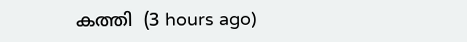കത്തി  (3 hours ago)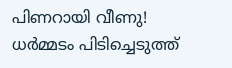പിണറായി വീണു! ധർമ്മടം പിടിച്ചെടുത്ത്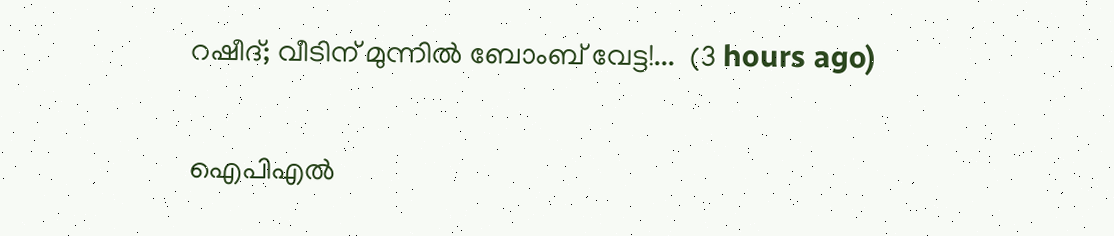റഷീദ്; വീടിന് മുന്നിൽ ബോംബ് വേട്ട!...  (3 hours ago)

ഐപിഎൽ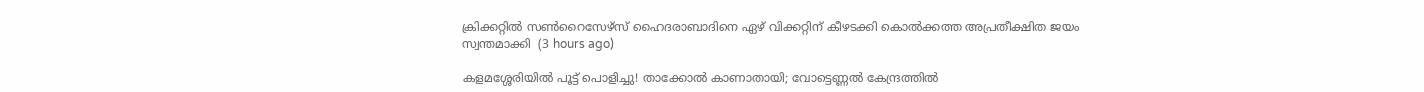ക്രിക്കറ്റിൽ സൺറൈസേഴ്‌സ്‌ ഹൈദരാബാദിനെ ഏഴ്‌ വിക്കറ്റിന്‌ കീഴടക്കി കൊൽക്കത്ത അപ്രതീക്ഷിത ജയം സ്വന്തമാക്കി  (3 hours ago)

കളമശ്ശേരിയിൽ പൂട്ട് പൊളിച്ചു! താക്കോൽ കാണാതായി; വോട്ടെണ്ണൽ കേന്ദ്രത്തിൽ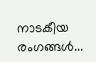നാടകീയ രംഗങ്ങൾ...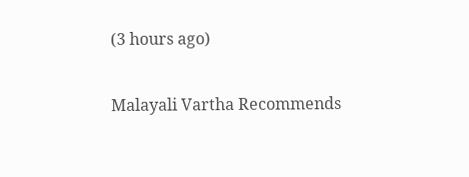(3 hours ago)

Malayali Vartha Recommends